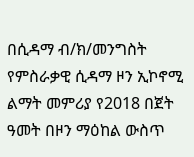በሲዳማ ብ/ክ/መንግስት የምስራቃዊ ሲዳማ ዞን ኢኮኖሚ ልማት መምሪያ የ2018 በጀት ዓመት በዞን ማዕከል ውስጥ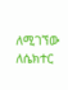ለሚገኘው ለሴክተር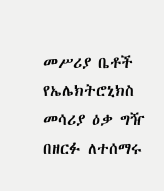መሥሪያ ቤቶች የኤሌክትሮኒክስ መሳሪያ ዕቃ ግዥ በዘርፉ ለተሰማሩ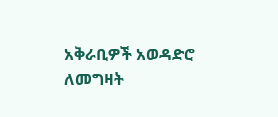አቅራቢዎች አወዳድሮ ለመግዛት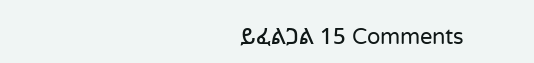ይፈልጋል 15 Comments